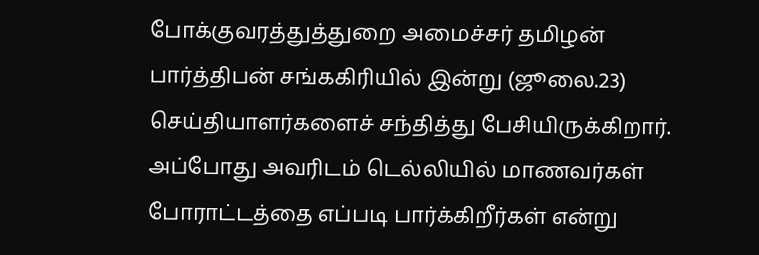போக்குவரத்துத்துறை அமைச்சர் தமிழன் பார்த்திபன் சங்ககிரியில் இன்று (ஜூலை.23) செய்தியாளர்களைச் சந்தித்து பேசியிருக்கிறார். அப்போது அவரிடம் டெல்லியில் மாணவர்கள் போராட்டத்தை எப்படி பார்க்கிறீர்கள் என்று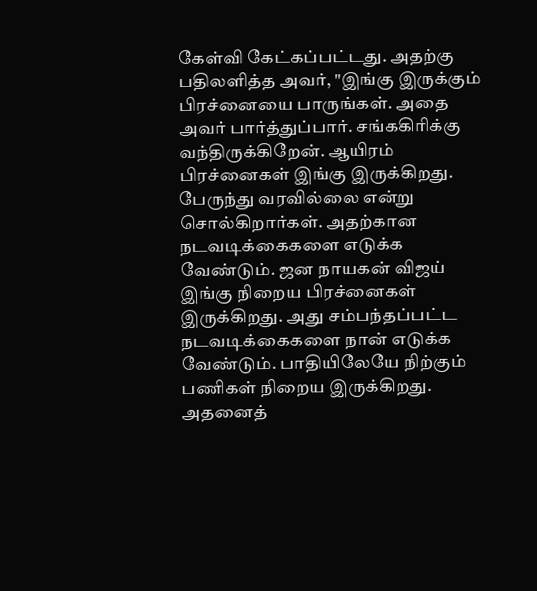கேள்வி கேட்கப்பட்டது. அதற்கு பதிலளித்த அவர், "இங்கு இருக்கும் பிரச்னையை பாருங்கள். அதை அவர் பார்த்துப்பார். சங்ககிரிக்கு வந்திருக்கிறேன். ஆயிரம் பிரச்னைகள் இங்கு இருக்கிறது. பேருந்து வரவில்லை என்று சொல்கிறார்கள். அதற்கான நடவடிக்கைகளை எடுக்க வேண்டும். ஜன நாயகன் விஜய் இங்கு நிறைய பிரச்னைகள் இருக்கிறது. அது சம்பந்தப்பட்ட நடவடிக்கைகளை நான் எடுக்க வேண்டும். பாதியிலேயே நிற்கும் பணிகள் நிறைய இருக்கிறது. அதனைத்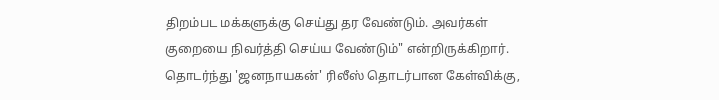திறம்பட மக்களுக்கு செய்து தர வேண்டும். அவர்கள் குறையை நிவர்த்தி செய்ய வேண்டும்" என்றிருக்கிறார். தொடர்ந்து 'ஜனநாயகன்' ரிலீஸ் தொடர்பான கேள்விக்கு,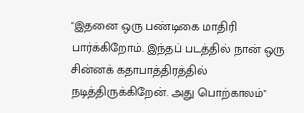"இதனை ஒரு பண்டிகை மாதிரி பார்க்கிறோம். இந்தப் படத்தில் நான் ஒரு சின்னக் கதாபாத்திரத்தில் நடித்திருக்கிறேன். அது பொற்காலம்"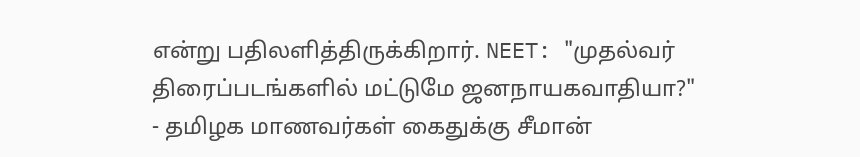என்று பதிலளித்திருக்கிறார். NEET: "முதல்வர் திரைப்படங்களில் மட்டுமே ஜனநாயகவாதியா?" - தமிழக மாணவர்கள் கைதுக்கு சீமான்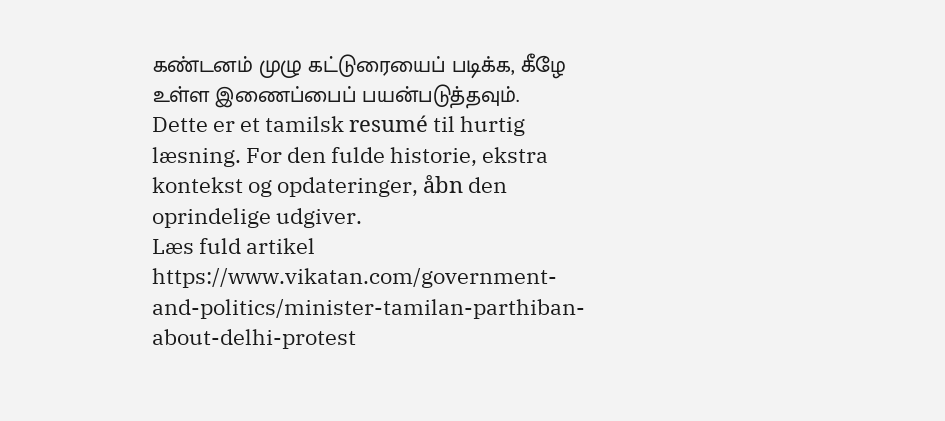கண்டனம் முழு கட்டுரையைப் படிக்க, கீழே உள்ள இணைப்பைப் பயன்படுத்தவும்.
Dette er et tamilsk resumé til hurtig læsning. For den fulde historie, ekstra kontekst og opdateringer, åbn den oprindelige udgiver.
Læs fuld artikel
https://www.vikatan.com/government-and-politics/minister-tamilan-parthiban-about-delhi-protest